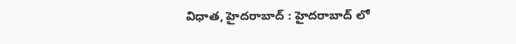విధాత, హైదరాబాద్ : హైదరాబాద్ లో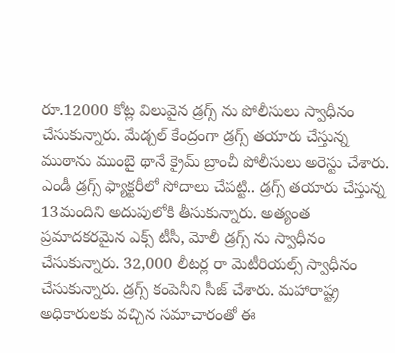రూ.12000 కోట్ల విలువైన డ్రగ్స్ ను పోలీసులు స్వాధీనం చేసుకున్నారు. మేడ్చల్ కేంద్రంగా డ్రగ్స్ తయారు చేస్తున్న ముఠాను ముంబై థానే క్రైమ్ బ్రాంచీ పోలీసులు అరెస్టు చేశారు. ఎండీ డ్రగ్స్ ఫ్యాక్టరీలో సోదాలు చేపట్టి.. డ్రగ్స్ తయారు చేస్తున్న 13మందిని అదుపులోకి తీసుకున్నారు. అత్యంత ప్రమాదకరమైన ఎక్స్ టీసీ, మోలీ డ్రగ్స్ ను స్వాధీనం చేసుకున్నారు. 32,000 లీటర్ల రా మెటీరియల్స్ స్వాధీనం చేసుకున్నారు. డ్రగ్స్ కంపెనీని సీజ్ చేశారు. మహారాష్ట్ర అధికారులకు వచ్చిన సమాచారంతో ఈ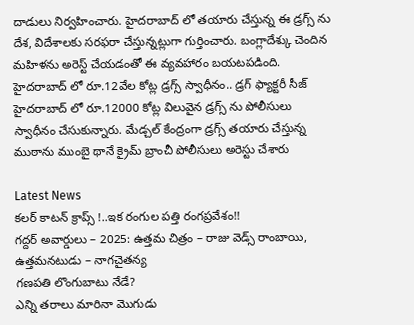దాడులు నిర్వహించారు. హైదరాబాద్ లో తయారు చేస్తున్న ఈ డ్రగ్స్ ను దేశ, విదేశాలకు సరఫరా చేస్తున్నట్లుగా గుర్తించారు. బంగ్లాదేశ్కు చెందిన మహిళను అరెస్ట్ చేయడంతో ఈ వ్యవహారం బయటపడింది.
హైదరాబాద్ లో రూ.12వేల కోట్ల డ్రగ్స్ స్వాధీనం.. డ్రగ్ ఫ్యాక్టరీ సీజ్
హైదరాబాద్ లో రూ.12000 కోట్ల విలువైన డ్రగ్స్ ను పోలీసులు స్వాధీనం చేసుకున్నారు. మేడ్చల్ కేంద్రంగా డ్రగ్స్ తయారు చేస్తున్న ముఠాను ముంబై థానే క్రైమ్ బ్రాంచీ పోలీసులు అరెస్టు చేశారు

Latest News
కలర్ కాటన్ క్రాప్స్ !..ఇక రంగుల పత్తి రంగప్రవేశం!!
గద్దర్ అవార్డులు – 2025: ఉత్తమ చిత్రం – రాజు వెడ్స్ రాంబాయి, ఉత్తమనటుడు – నాగచైతన్య
గణపతి లొంగుబాటు నేడే?
ఎన్ని తరాలు మారినా మొగుడు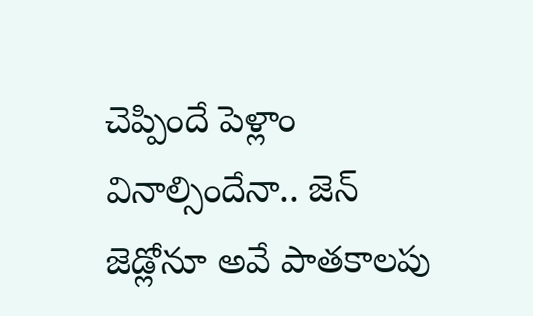చెప్పిందే పెళ్లాం వినాల్సిందేనా.. జెన్ జెడ్లోనూ అవే పాతకాలపు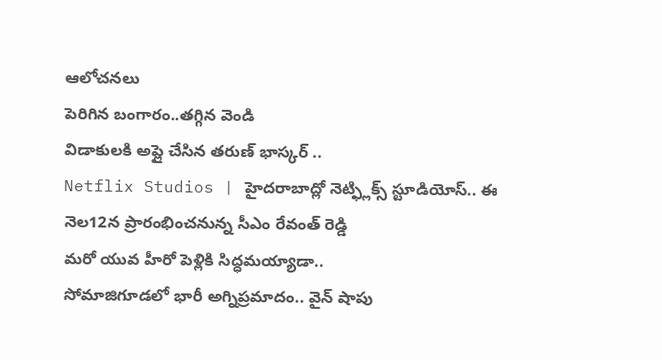ఆలోచనలు
పెరిగిన బంగారం..తగ్గిన వెండి
విడాకులకి అప్లై చేసిన తరుణ్ భాస్కర్ ..
Netflix Studios | హైదరాబాద్లో నెట్ఫ్లిక్స్ స్టూడియోస్.. ఈ నెల12న ప్రారంభించనున్న సీఎం రేవంత్ రెడ్డి
మరో యువ హీరో పెళ్లికి సిద్ధమయ్యాడా..
సోమాజిగూడలో భారీ అగ్నిప్రమాదం.. వైన్ షాపు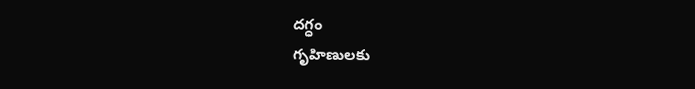దగ్ధం
గృహిణులకు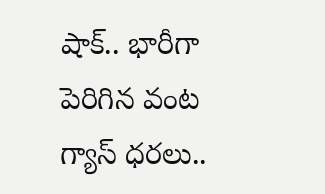షాక్.. భారీగా పెరిగిన వంట గ్యాస్ ధరలు..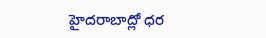హైదరాబాద్లో ధర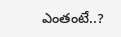ఎంతంటే..?